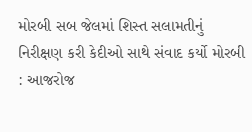મોરબી સબ જેલમાં શિસ્ત સલામતીનું નિરીક્ષણ કરી કેદીઓ સાથે સંવાદ કર્યો મોરબી : આજરોજ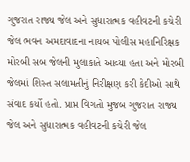ગુજરાત રાજ્ય જેલ અને સુધારાત્મક વહીવટની કચેરી જેલ ભવન અમદાવાદના નાયબ પોલીસ મહાનિરિક્ષક મોરબી સબ જેલની મુલાકાતે આવ્યા હતા અને મોરબી જેલમાં શિસ્ત સલામતીનું નિરીક્ષણ કરી કેદીઓ સાથે સંવાદ કર્યો હતો. પ્રાપ્ત વિગતો મુજબ ગુજરાત રાજ્ય જેલ અને સુધારાત્મક વહીવટની કચેરી જેલ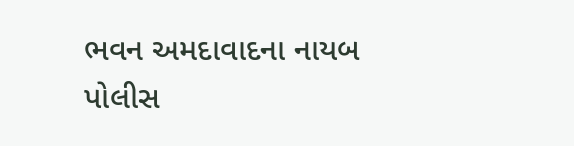ભવન અમદાવાદના નાયબ પોલીસ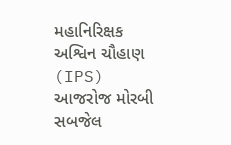મહાનિરિક્ષક અશ્વિન ચૌહાણ (IPS) આજરોજ મોરબી સબજેલ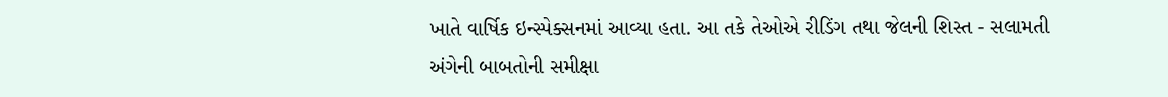ખાતે વાર્ષિક ઇન્સ્પેક્સનમાં આવ્યા હતા. આ તકે તેઓએ રીડિંગ તથા જેલની શિસ્ત - સલામતી અંગેની બાબતોની સમીક્ષા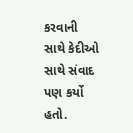કરવાની સાથે કેદીઓ સાથે સંવાદ પણ કર્યો હતો.